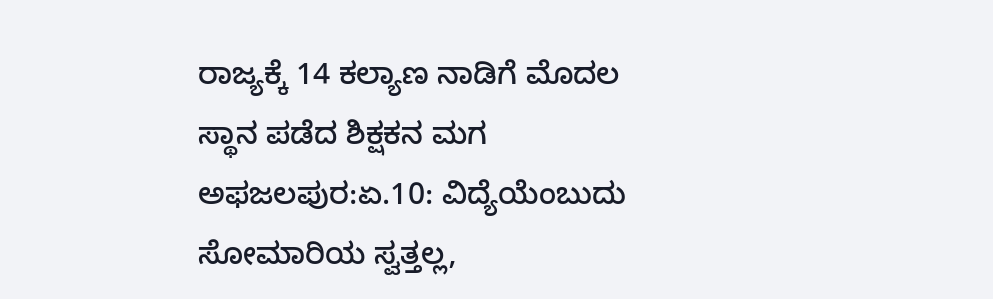ರಾಜ್ಯಕ್ಕೆ 14 ಕಲ್ಯಾಣ ನಾಡಿಗೆ ಮೊದಲ ಸ್ಥಾನ ಪಡೆದ ಶಿಕ್ಷಕನ ಮಗ
ಅಫಜಲಪುರ:ಏ.10: ವಿದ್ಯೆಯೆಂಬುದು ಸೋಮಾರಿಯ ಸ್ವತ್ತಲ್ಲ,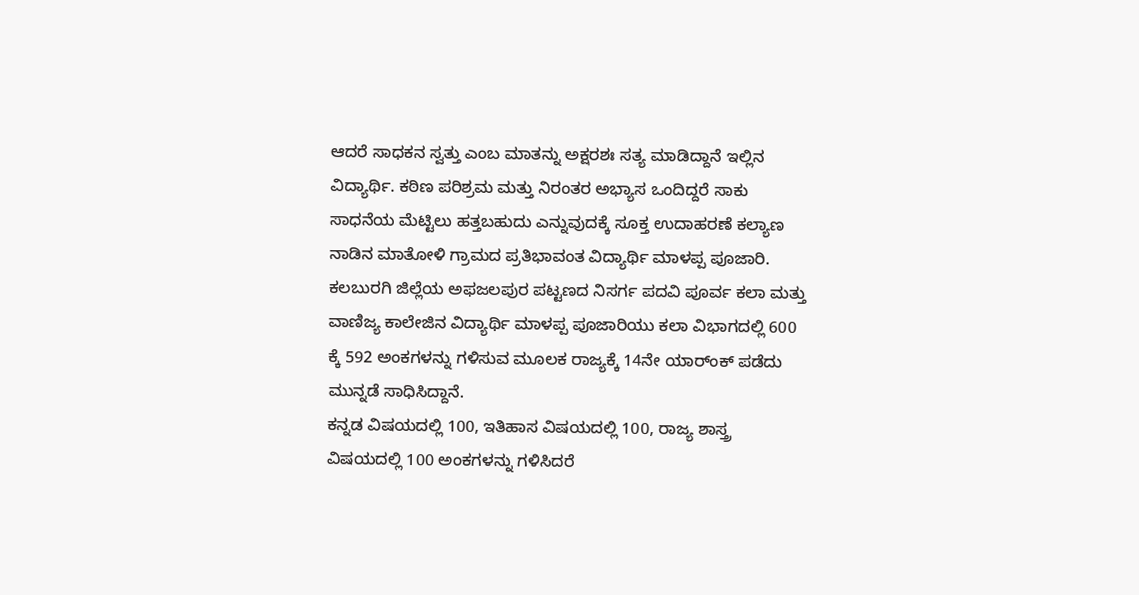ಆದರೆ ಸಾಧಕನ ಸ್ವತ್ತು ಎಂಬ ಮಾತನ್ನು ಅಕ್ಷರಶಃ ಸತ್ಯ ಮಾಡಿದ್ದಾನೆ ಇಲ್ಲಿನ ವಿದ್ಯಾರ್ಥಿ. ಕಠಿಣ ಪರಿಶ್ರಮ ಮತ್ತು ನಿರಂತರ ಅಭ್ಯಾಸ ಒಂದಿದ್ದರೆ ಸಾಕು ಸಾಧನೆಯ ಮೆಟ್ಟಿಲು ಹತ್ತಬಹುದು ಎನ್ನುವುದಕ್ಕೆ ಸೂಕ್ತ ಉದಾಹರಣೆ ಕಲ್ಯಾಣ ನಾಡಿನ ಮಾತೋಳಿ ಗ್ರಾಮದ ಪ್ರತಿಭಾವಂತ ವಿದ್ಯಾರ್ಥಿ ಮಾಳಪ್ಪ ಪೂಜಾರಿ.
ಕಲಬುರಗಿ ಜಿಲ್ಲೆಯ ಅಫಜಲಪುರ ಪಟ್ಟಣದ ನಿಸರ್ಗ ಪದವಿ ಪೂರ್ವ ಕಲಾ ಮತ್ತು ವಾಣಿಜ್ಯ ಕಾಲೇಜಿನ ವಿದ್ಯಾರ್ಥಿ ಮಾಳಪ್ಪ ಪೂಜಾರಿಯು ಕಲಾ ವಿಭಾಗದಲ್ಲಿ 600 ಕ್ಕೆ 592 ಅಂಕಗಳನ್ನು ಗಳಿಸುವ ಮೂಲಕ ರಾಜ್ಯಕ್ಕೆ 14ನೇ ಯಾರ್ಂಕ್ ಪಡೆದು ಮುನ್ನಡೆ ಸಾಧಿಸಿದ್ದಾನೆ.
ಕನ್ನಡ ವಿಷಯದಲ್ಲಿ 100, ಇತಿಹಾಸ ವಿಷಯದಲ್ಲಿ 100, ರಾಜ್ಯ ಶಾಸ್ತ್ರ ವಿಷಯದಲ್ಲಿ 100 ಅಂಕಗಳನ್ನು ಗಳಿಸಿದರೆ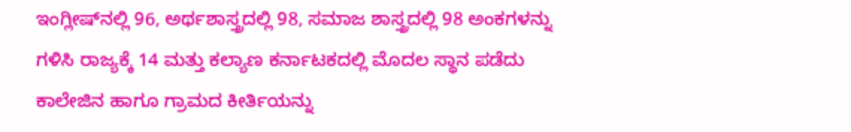ಇಂಗ್ಲೀಷ್‍ನಲ್ಲಿ 96, ಅರ್ಥಶಾಸ್ತ್ರದಲ್ಲಿ 98, ಸಮಾಜ ಶಾಸ್ತ್ರದಲ್ಲಿ 98 ಅಂಕಗಳನ್ನು ಗಳಿಸಿ ರಾಜ್ಯಕ್ಕೆ 14 ಮತ್ತು ಕಲ್ಯಾಣ ಕರ್ನಾಟಕದಲ್ಲಿ ಮೊದಲ ಸ್ಥಾನ ಪಡೆದು ಕಾಲೇಜಿನ ಹಾಗೂ ಗ್ರಾಮದ ಕೀರ್ತಿಯನ್ನು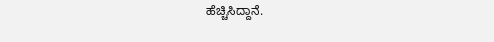ಹೆಚ್ಚಿಸಿದ್ದಾನೆ.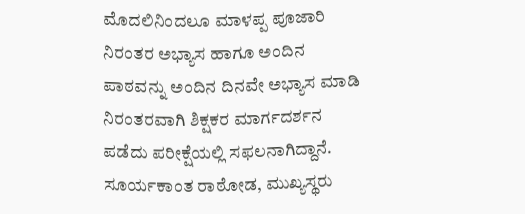ಮೊದಲಿನಿಂದಲೂ ಮಾಳಪ್ಪ ಪೂಜಾರಿ ನಿರಂತರ ಅಭ್ಯಾಸ ಹಾಗೂ ಅಂದಿನ ಪಾಠವನ್ನು ಅಂದಿನ ದಿನವೇ ಅಭ್ಯಾಸ ಮಾಡಿ ನಿರಂತರವಾಗಿ ಶಿಕ್ಷಕರ ಮಾರ್ಗದರ್ಶನ ಪಡೆದು ಪರೀಕ್ಷೆಯಲ್ಲಿ ಸಫಲನಾಗಿದ್ದಾನೆ.
ಸೂರ್ಯಕಾಂತ ರಾಠೋಡ, ಮುಖ್ಯಸ್ಥರು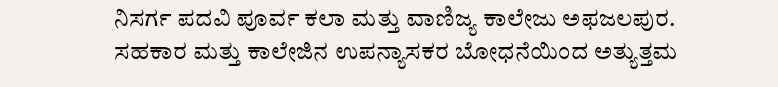ನಿಸರ್ಗ ಪದವಿ ಪೂರ್ವ ಕಲಾ ಮತ್ತು ವಾಣಿಜ್ಯ ಕಾಲೇಜು ಅಫಜಲಪುರ.
ಸಹಕಾರ ಮತ್ತು ಕಾಲೇಜಿನ ಉಪನ್ಯಾಸಕರ ಬೋಧನೆಯಿಂದ ಅತ್ಯುತ್ತಮ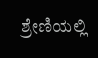ಶ್ರೇಣಿಯಲ್ಲಿ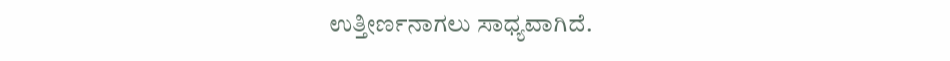ಉತ್ತೀರ್ಣನಾಗಲು ಸಾಧ್ಯವಾಗಿದೆ.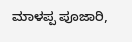ಮಾಳಪ್ಪ ಪೂಜಾರಿ,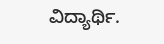ವಿದ್ಯಾರ್ಥಿ.